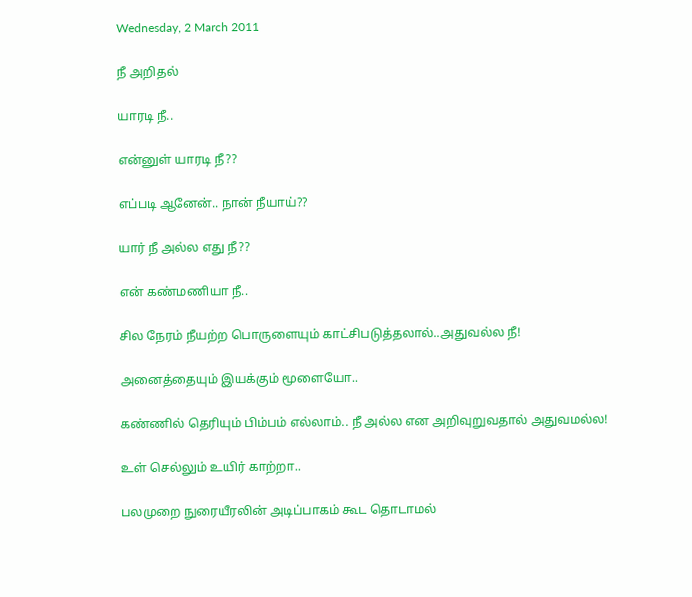Wednesday, 2 March 2011

நீ அறிதல்

யாரடி நீ..

என்னுள் யாரடி நீ??

எப்படி ஆனேன்.. நான் நீயாய்??

யார் நீ அல்ல எது நீ??

என் கண்மணியா நீ..

சில நேரம் நீயற்ற பொருளையும் காட்சிபடுத்தலால்..அதுவல்ல நீ!

அனைத்தையும் இயக்கும் மூளையோ..

கண்ணில் தெரியும் பிம்பம் எல்லாம்.. நீ அல்ல என அறிவுறுவதால் அதுவமல்ல!

உள் செல்லும் உயிர் காற்றா..

பலமுறை நுரையீரலின் அடிப்பாகம் கூட தொடாமல்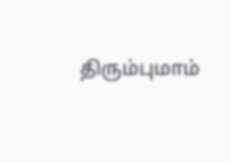திரும்புமாம்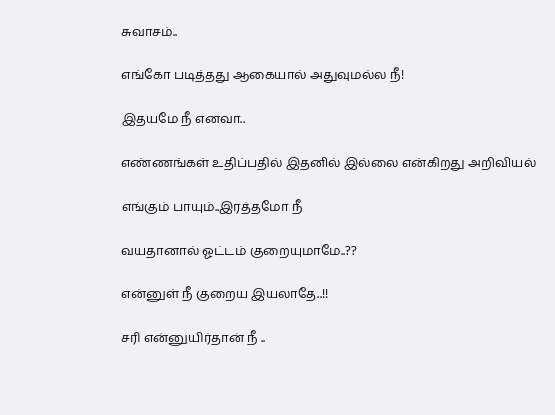சுவாசம்..

எங்கோ படித்தது ஆகையால் அதுவுமல்ல நீ!

இதயமே நீ எனவா..

எண்ணங்கள் உதிப்பதில் இதனில் இல்லை என்கிறது அறிவியல்

எங்கும் பாயும்..இரத்தமோ நீ

வயதானால் ஓட்டம் குறையுமாமே..??

என்னுள் நீ குறைய இயலாதே..!!

சரி என்னுயிர்தான் நீ ..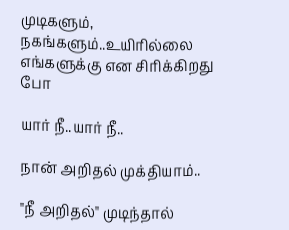முடிகளும், நகங்களும்..உயிரில்லை எங்களுக்கு என சிரிக்கிறது போ

யார் நீ..யார் நீ..

நான் அறிதல் முக்தியாம்..

"நீ அறிதல்" முடிந்தால்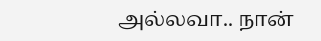அல்லவா.. நான்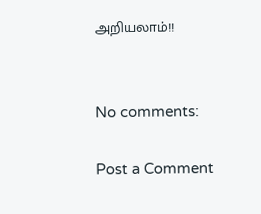அறியலாம்!!


No comments:

Post a Comment